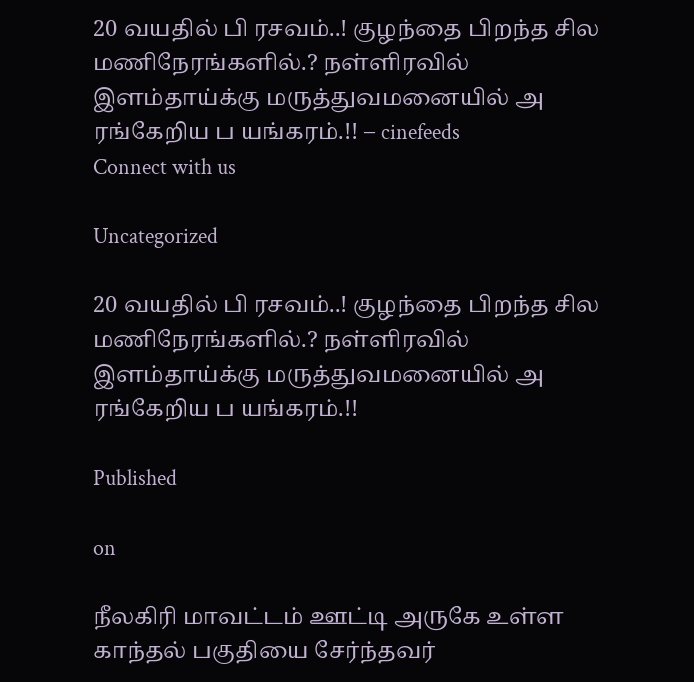20 வயதில் பி ரசவம்..! குழந்தை பிறந்த சில மணிநேரங்களில்.? நள்ளிரவில் இளம்தாய்க்கு மருத்துவமனையில் அ ரங்கேறிய ப யங்கரம்.!! – cinefeeds
Connect with us

Uncategorized

20 வயதில் பி ரசவம்..! குழந்தை பிறந்த சில மணிநேரங்களில்.? நள்ளிரவில் இளம்தாய்க்கு மருத்துவமனையில் அ ரங்கேறிய ப யங்கரம்.!!

Published

on

நீலகிரி மாவட்டம் ஊட்டி அருகே உள்ள காந்தல் பகுதியை சேர்ந்தவர்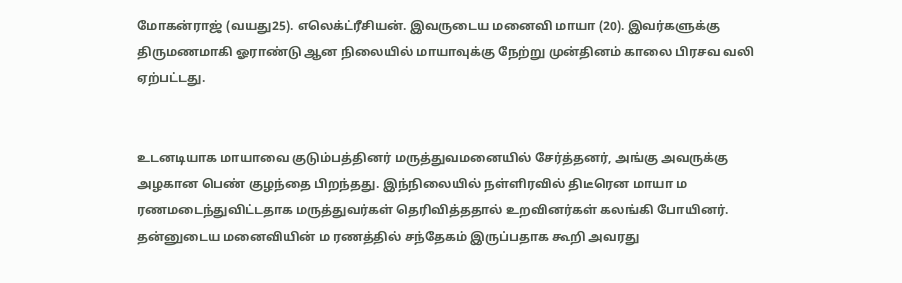மோகன்ராஜ் (வயது25). எலெக்ட்ரீசியன். இவருடைய மனைவி மாயா (20). இவர்களுக்கு திருமணமாகி ஓராண்டு ஆன நிலையில் மாயாவுக்கு நேற்று முன்தினம் காலை பிரசவ வலி ஏற்பட்டது.


உடனடியாக மாயாவை குடும்பத்தினர் மருத்துவமனையில் சேர்த்தனர், அங்கு அவருக்கு அழகான பெண் குழந்தை பிறந்தது. இந்நிலையில் நள்ளிரவில் திடீரென மாயா ம ரணமடைந்துவிட்டதாக மருத்துவர்கள் தெரிவித்ததால் உறவினர்கள் கலங்கி போயினர். தன்னுடைய மனைவியின் ம ரணத்தில் சந்தேகம் இருப்பதாக கூறி அவரது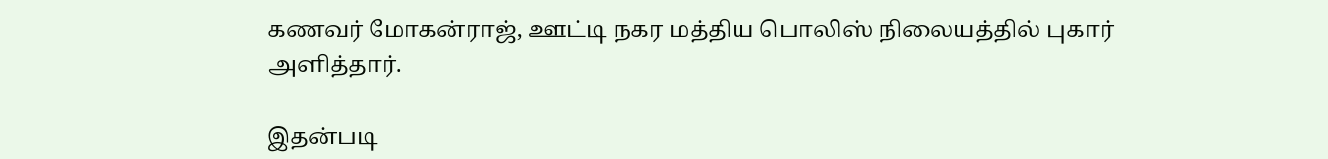கணவர் மோகன்ராஜ், ஊட்டி நகர மத்திய பொலிஸ் நிலையத்தில் புகார் அளித்தார்.

இதன்படி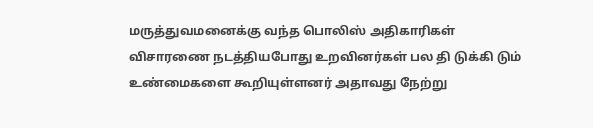மருத்துவமனைக்கு வந்த பொலிஸ் அதிகாரிகள் விசாரணை நடத்தியபோது உறவினர்கள் பல தி டுக்கி டும் உண்மைகளை கூறியுள்ளனர் அதாவது நேற்று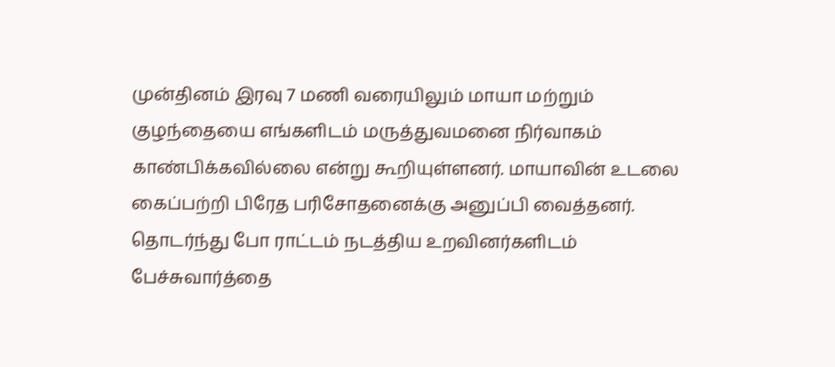முன்தினம் இரவு 7 மணி வரையிலும் மாயா மற்றும் குழந்தையை எங்களிடம் மருத்துவமனை நிர்வாகம் காண்பிக்கவில்லை என்று கூறியுள்ளனர். மாயாவின் உடலை கைப்பற்றி பிரேத பரிசோதனைக்கு அனுப்பி வைத்தனர். தொடர்ந்து போ ராட்டம் நடத்திய உறவினர்களிடம் பேச்சுவார்த்தை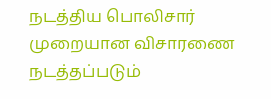நடத்திய பொலிசார் முறையான விசாரணை நடத்தப்படும்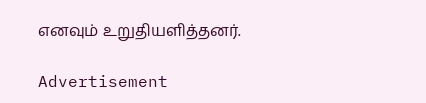எனவும் உறுதியளித்தனர்.

Advertisement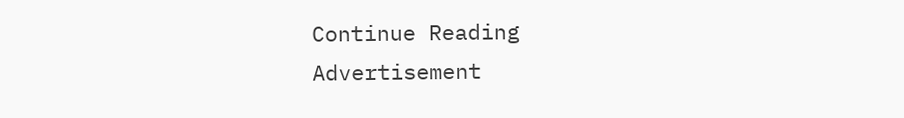Continue Reading
Advertisement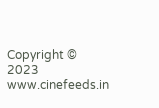Copyright © 2023 www.cinefeeds.in